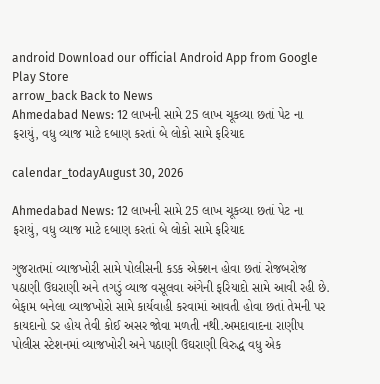android Download our official Android App from Google Play Store
arrow_back Back to News
Ahmedabad News: 12 લાખની સામે 25 લાખ ચૂકવ્યા છતાં પેટ ના ફરાયું, વધુ વ્યાજ માટે દબાણ કરતાં બે લોકો સામે ફરિયાદ

calendar_todayAugust 30, 2026

Ahmedabad News: 12 લાખની સામે 25 લાખ ચૂકવ્યા છતાં પેટ ના ફરાયું, વધુ વ્યાજ માટે દબાણ કરતાં બે લોકો સામે ફરિયાદ

ગુજરાતમાં વ્યાજખોરી સામે પોલીસની કડક એક્શન હોવા છતાં રોજબરોજ પઠાણી ઉઘરાણી અને તગડું વ્યાજ વસૂલવા અંગેની ફરિયાદો સામે આવી રહી છે. બેફામ બનેલા વ્યાજખોરો સામે કાર્યવાહી કરવામાં આવતી હોવા છતાં તેમની પર કાયદાનો ડર હોય તેવી કોઈ અસર જોવા મળતી નથી.અમદાવાદના રાણીપ પોલીસ સ્ટેશનમાં વ્યાજખોરી અને પઠાણી ઉઘરાણી વિરુદ્ધ વધુ એક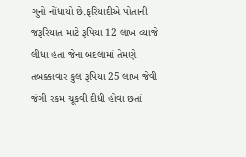ગુનો નોંધાયો છે.ફરિયાદીએ પોતાની જરૂરિયાત માટે રૂપિયા 12 લાખ વ્યાજે લીધા હતા જેના બદલામાં તેમણે તબક્કાવાર કુલ રૂપિયા 25 લાખ જેવી જંગી રકમ ચૂકવી દીધી હોવા છતાં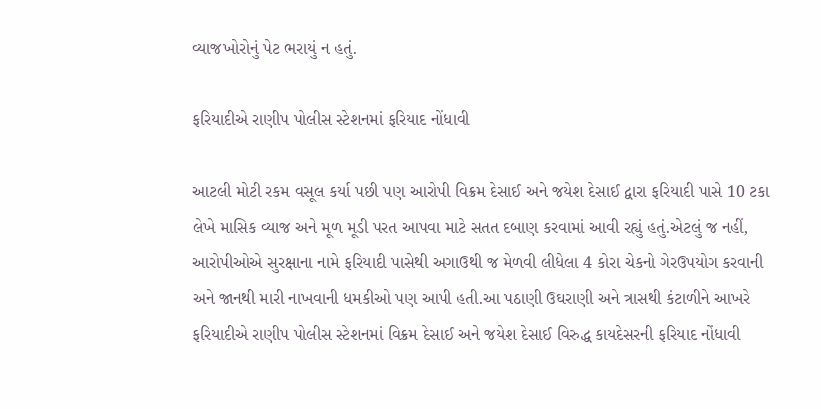વ્યાજખોરોનું પેટ ભરાયું ન હતું.

ફરિયાદીએ રાણીપ પોલીસ સ્ટેશનમાં ફરિયાદ નોંધાવી

આટલી મોટી રકમ વસૂલ કર્યા પછી પણ આરોપી વિક્રમ દેસાઈ અને જયેશ દેસાઈ દ્વારા ફરિયાદી પાસે 10 ટકા લેખે માસિક વ્યાજ અને મૂળ મૂડી પરત આપવા માટે સતત દબાણ કરવામાં આવી રહ્યું હતું.એટલું જ નહીં, આરોપીઓએ સુરક્ષાના નામે ફરિયાદી પાસેથી અગાઉથી જ મેળવી લીધેલા 4 કોરા ચેકનો ગેરઉપયોગ કરવાની અને જાનથી મારી નાખવાની ધમકીઓ પણ આપી હતી.આ પઠાણી ઉઘરાણી અને ત્રાસથી કંટાળીને આખરે ફરિયાદીએ રાણીપ પોલીસ સ્ટેશનમાં વિક્રમ દેસાઈ અને જયેશ દેસાઈ વિરુદ્ધ કાયદેસરની ફરિયાદ નોંધાવી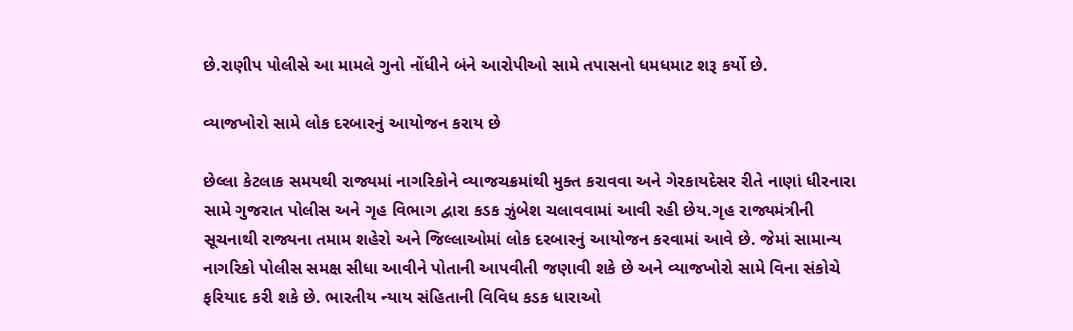છે.રાણીપ પોલીસે આ મામલે ગુનો નોંધીને બંને આરોપીઓ સામે તપાસનો ધમધમાટ શરૂ કર્યો છે.

વ્યાજખોરો સામે લોક દરબારનું આયોજન કરાય છે

છેલ્લા કેટલાક સમયથી રાજ્યમાં નાગરિકોને વ્યાજચક્રમાંથી મુક્ત કરાવવા અને ગેરકાયદેસર રીતે નાણાં ધીરનારા સામે ગુજરાત પોલીસ અને ગૃહ વિભાગ દ્વારા કડક ઝુંબેશ ચલાવવામાં આવી રહી છેય.ગૃહ રાજ્યમંત્રીની સૂચનાથી રાજ્યના તમામ શહેરો અને જિલ્લાઓમાં લોક દરબારનું આયોજન કરવામાં આવે છે. જેમાં સામાન્ય નાગરિકો પોલીસ સમક્ષ સીધા આવીને પોતાની આપવીતી જણાવી શકે છે અને વ્યાજખોરો સામે વિના સંકોચે ફરિયાદ કરી શકે છે. ભારતીય ન્યાય સંહિતાની વિવિધ કડક ધારાઓ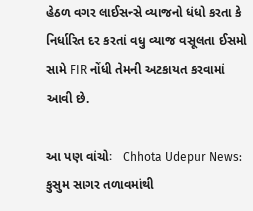હેઠળ વગર લાઈસન્સે વ્યાજનો ધંધો કરતા કે નિર્ધારિત દર કરતાં વધુ વ્યાજ વસૂલતા ઈસમો સામે FIR નોંધી તેમની અટકાયત કરવામાં આવી છે.

આ પણ વાંચોઃ   Chhota Udepur News: કુસુમ સાગર તળાવમાંથી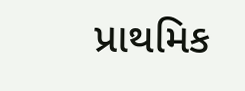પ્રાથમિક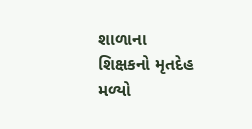શાળાના શિક્ષકનો મૃતદેહ મળ્યો